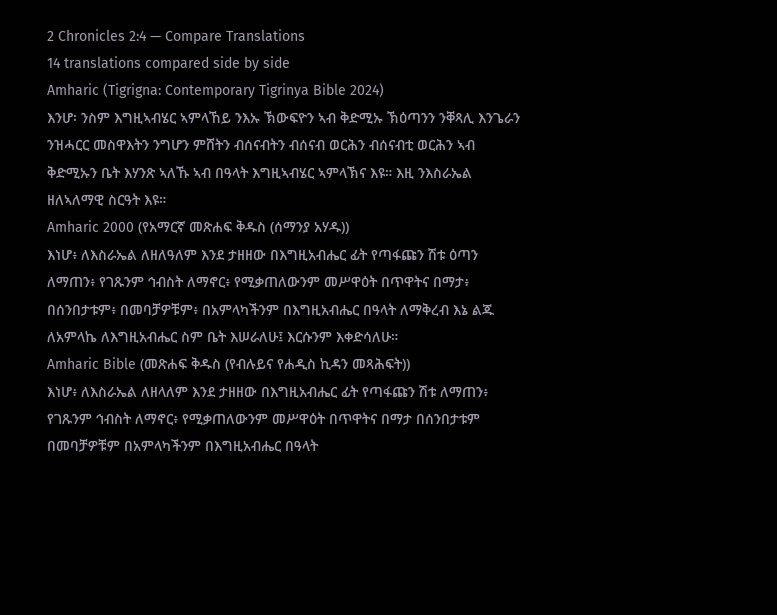2 Chronicles 2:4 — Compare Translations
14 translations compared side by side
Amharic (Tigrigna: Contemporary Tigrinya Bible 2024)
እንሆ፡ ንስም እግዚኣብሄር ኣምላኸይ ንእኡ ኽውፍዮን ኣብ ቅድሚኡ ኽዕጣንን ንቐጻሊ እንጌራን ንዝሓርር መስዋእትን ንግሆን ምሸትን ብሰናብትን ብሰናብ ወርሕን ብሰናብቲ ወርሕን ኣብ ቅድሚኡን ቤት እሃንጽ ኣለኹ ኣብ በዓላት እግዚኣብሄር ኣምላኽና እዩ። እዚ ንእስራኤል ዘለኣለማዊ ስርዓት እዩ።
Amharic 2000 (የአማርኛ መጽሐፍ ቅዱስ (ሰማንያ አሃዱ))
እነሆ፥ ለእስራኤል ለዘለዓለም እንደ ታዘዘው በእግዚአብሔር ፊት የጣፋጩን ሽቱ ዕጣን ለማጠን፥ የገጹንም ኅብስት ለማኖር፥ የሚቃጠለውንም መሥዋዕት በጥዋትና በማታ፥ በሰንበታቱም፥ በመባቻዎቹም፥ በአምላካችንም በእግዚአብሔር በዓላት ለማቅረብ እኔ ልጁ ለአምላኬ ለእግዚአብሔር ስም ቤት እሠራለሁ፤ እርሱንም እቀድሳለሁ።
Amharic Bible (መጽሐፍ ቅዱስ (የብሉይና የሐዲስ ኪዳን መጻሕፍት))
እነሆ፥ ለእስራኤል ለዘላለም እንደ ታዘዘው በእግዚአብሔር ፊት የጣፋጩን ሽቱ ለማጠን፥ የገጹንም ኅብስት ለማኖር፥ የሚቃጠለውንም መሥዋዕት በጥዋትና በማታ በሰንበታቱም በመባቻዎቹም በአምላካችንም በእግዚአብሔር በዓላት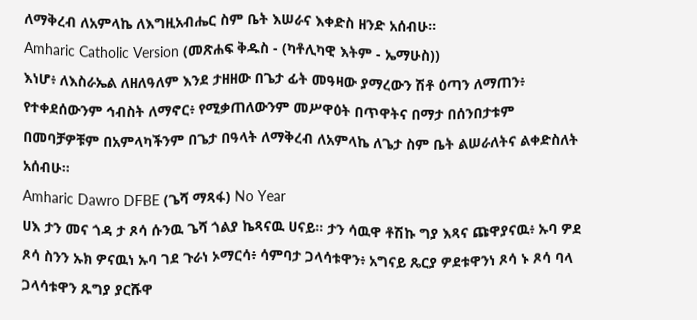ለማቅረብ ለአምላኬ ለእግዚአብሔር ስም ቤት እሠራና እቀድስ ዘንድ አሰብሁ።
Amharic Catholic Version (መጽሐፍ ቅዱስ - (ካቶሊካዊ እትም - ኤማሁስ))
እነሆ፥ ለእስራኤል ለዘለዓለም እንደ ታዘዘው በጌታ ፊት መዓዛው ያማረውን ሽቶ ዕጣን ለማጠን፥ የተቀደሰውንም ኅብስት ለማኖር፥ የሚቃጠለውንም መሥዋዕት በጥዋትና በማታ በሰንበታቱም በመባቻዎቹም በአምላካችንም በጌታ በዓላት ለማቅረብ ለአምላኬ ለጌታ ስም ቤት ልሠራለትና ልቀድስለት አሰብሁ።
Amharic Dawro DFBE (ጌሻ ማጻፋ) No Year
ሀእ ታን መና ጎዳ ታ ጾሳ ሱንዉ ጌሻ ጎልያ ኬጻናዉ ሀናይ። ታን ሳዉዋ ቶሽኩ ግያ እጻና ጩዋያናዉ፥ ኡባ ዎደ ጾሳ ስንን ኡክ ዎናዉነ ኡባ ገደ ጉራነ ኦማርሳ፥ ሳምባታ ጋላሳቱዋን፥ አግናይ ጼርያ ዎደቱዋንነ ጾሳ ኑ ጾሳ ባላ ጋላሳቱዋን ጹግያ ያርሹዋ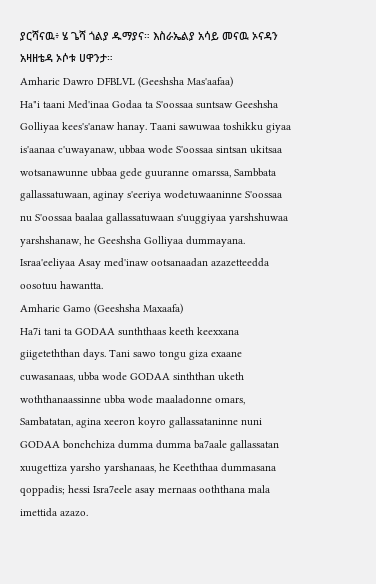ያርሻናዉ፥ ሄ ጌሻ ጎልያ ዱማያና። እስራኤልያ አሳይ መናዉ ኦናዳን አዛዘቴዳ ኦሶቱ ሀዋንታ።
Amharic Dawro DFBLVL (Geeshsha Mas'aafaa)
Ha"i taani Med'inaa Godaa ta S'oossaa suntsaw Geeshsha Golliyaa kees's'anaw hanay. Taani sawuwaa toshikku giyaa is'aanaa c'uwayanaw, ubbaa wode S'oossaa sintsan ukitsaa wotsanawunne ubbaa gede guuranne omarssa, Sambbata gallassatuwaan, aginay s'eeriya wodetuwaaninne S'oossaa nu S'oossaa baalaa gallassatuwaan s'uuggiyaa yarshshuwaa yarshshanaw, he Geeshsha Golliyaa dummayana. Israa'eeliyaa Asay med'inaw ootsanaadan azazetteedda oosotuu hawantta.
Amharic Gamo (Geeshsha Maxaafa)
Ha7i tani ta GODAA sunththaas keeth keexxana giigeteththan days. Tani sawo tongu giza exaane cuwasanaas, ubba wode GODAA sinththan uketh woththanaassinne ubba wode maaladonne omars, Sambatatan, agina xeeron koyro gallassataninne nuni GODAA bonchchiza dumma dumma ba7aale gallassatan xuugettiza yarsho yarshanaas, he Keeththaa dummasana qoppadis; hessi Isra7eele asay mernaas ooththana mala imettida azazo.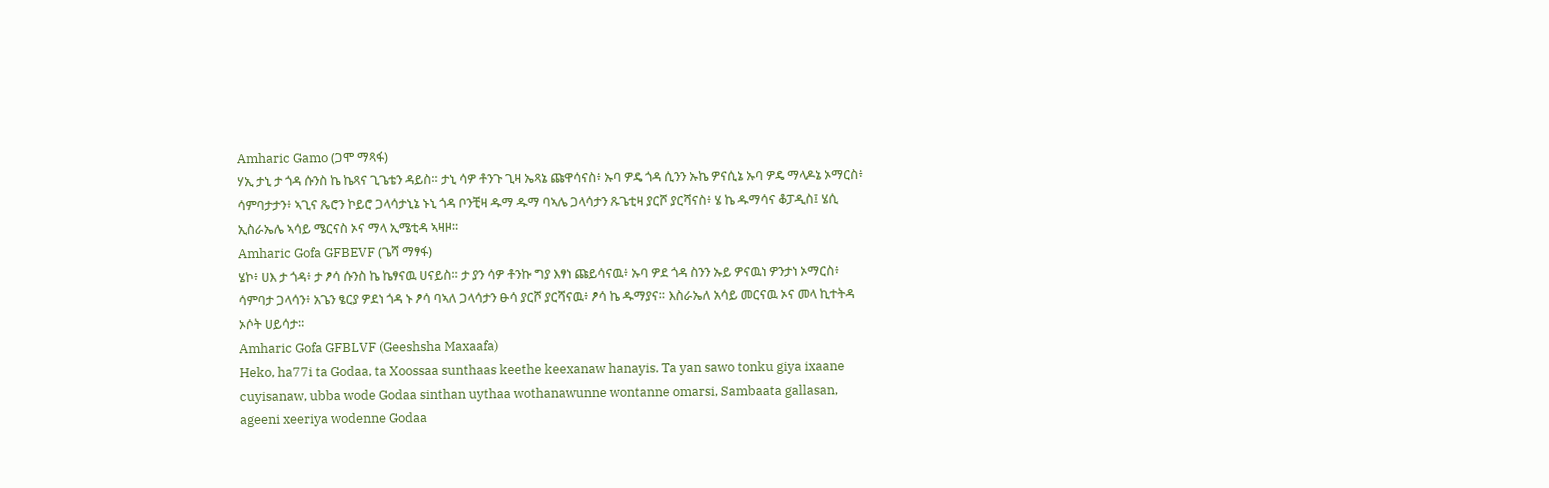Amharic Gamo (ጋሞ ማጻፋ)
ሃኢ ታኒ ታ ጎዳ ሱንስ ኬ ኬጻና ጊጌቴን ዳይስ። ታኒ ሳዎ ቶንጉ ጊዛ ኤጻኔ ጩዋሳናስ፥ ኡባ ዎዴ ጎዳ ሲንን ኡኬ ዎናሲኔ ኡባ ዎዴ ማላዶኔ ኦማርስ፥ ሳምባታታን፥ ኣጊና ጼሮን ኮይሮ ጋላሳታኒኔ ኑኒ ጎዳ ቦንቺዛ ዱማ ዱማ ባኣሌ ጋላሳታን ጹጌቲዛ ያርሾ ያርሻናስ፥ ሄ ኬ ዱማሳና ቆፓዲስ፤ ሄሲ ኢስራኤሌ ኣሳይ ሜርናስ ኦና ማላ ኢሜቲዳ ኣዛዞ።
Amharic Gofa GFBEVF (ጌሻ ማፃፋ)
ሄኮ፥ ሀእ ታ ጎዳ፥ ታ ፆሳ ሱንስ ኬ ኬፃናዉ ሀናይስ። ታ ያን ሳዎ ቶንኩ ግያ እፃነ ጩይሳናዉ፥ ኡባ ዎደ ጎዳ ስንን ኡይ ዎናዉነ ዎንታነ ኦማርስ፥ ሳምባታ ጋላሳን፥ አጌን ፄርያ ዎደነ ጎዳ ኑ ፆሳ ባኣለ ጋላሳታን ፁሳ ያርሾ ያርሻናዉ፥ ፆሳ ኬ ዱማያና። እስራኤለ አሳይ መርናዉ ኦና መላ ኪተትዳ ኦሶት ሀይሳታ።
Amharic Gofa GFBLVF (Geeshsha Maxaafa)
Heko, ha77i ta Godaa, ta Xoossaa sunthaas keethe keexanaw hanayis. Ta yan sawo tonku giya ixaane cuyisanaw, ubba wode Godaa sinthan uythaa wothanawunne wontanne omarsi, Sambaata gallasan, ageeni xeeriya wodenne Godaa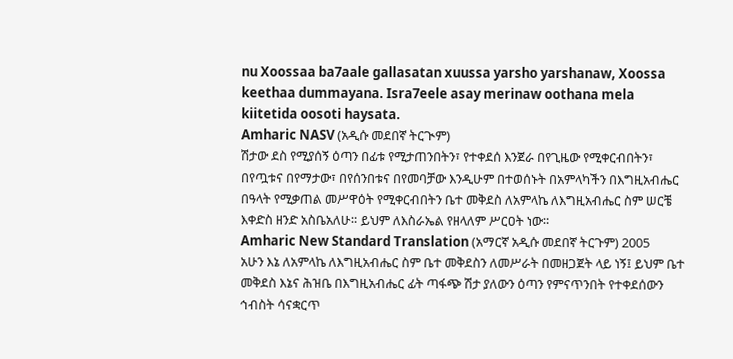nu Xoossaa ba7aale gallasatan xuussa yarsho yarshanaw, Xoossa keethaa dummayana. Isra7eele asay merinaw oothana mela kiitetida oosoti haysata.
Amharic NASV (አዲሱ መደበኛ ትርጒም)
ሽታው ደስ የሚያሰኝ ዕጣን በፊቱ የሚታጠንበትን፣ የተቀደሰ እንጀራ በየጊዜው የሚቀርብበትን፣ በየጧቱና በየማታው፣ በየሰንበቱና በየመባቻው እንዲሁም በተወሰኑት በአምላካችን በእግዚአብሔር በዓላት የሚቃጠል መሥዋዕት የሚቀርብበትን ቤተ መቅደስ ለአምላኬ ለእግዚአብሔር ስም ሠርቼ እቀድስ ዘንድ አስቤአለሁ። ይህም ለእስራኤል የዘላለም ሥርዐት ነው።
Amharic New Standard Translation (አማርኛ አዲሱ መደበኛ ትርጉም) 2005
አሁን እኔ ለአምላኬ ለእግዚአብሔር ስም ቤተ መቅደስን ለመሥራት በመዘጋጀት ላይ ነኝ፤ ይህም ቤተ መቅደስ እኔና ሕዝቤ በእግዚአብሔር ፊት ጣፋጭ ሽታ ያለውን ዕጣን የምናጥንበት የተቀደሰውን ኅብስት ሳናቋርጥ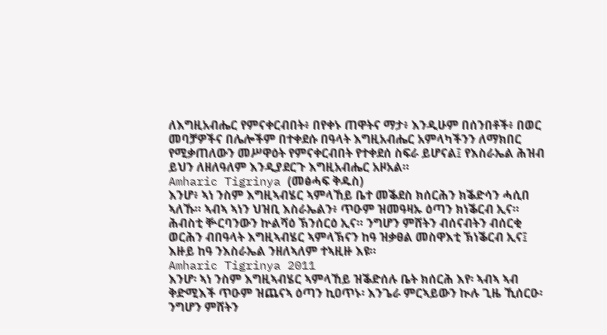ለእግዚአብሔር የምናቀርብበት፥ በየቀኑ ጠዋትና ማታ፥ እንዲሁም በሰንበቶች፥ በወር መባቻዎችና በሌሎችም በተቀደሱ በዓላት እግዚአብሔር አምላካችንን ለማክበር የሚቃጠለውን መሥዋዕት የምናቀርብበት የተቀደሰ ስፍራ ይሆናል፤ የእስራኤል ሕዝብ ይህን ለዘለዓለም እንዲያደርጉ እግዚአብሔር አዞአል።
Amharic Tigrinya (መፅሓፍ ቅዱስ)
እንሆ፥ ኣነ ንስም እግዚኣብሄር ኣምላኸይ ቤተ መቕደስ ክሰርሕን ክቕድሳን ሓሲበ ኣለኹ። ኣብኣ ኣነን ህዝቢ እስራኤልን፥ ጥዑም ዝመዓዛኡ ዕጣን ክነቕርብ ኢና። ሕብስቲ ቝርባንውን ኵልሻዕ ኽንሰርዕ ኢና። ንግሆን ምሸትን ብሰናብትን ብሰርቂ ወርሕን ብበዓላት እግዚኣብሄር ኣምላኽናን ከዓ ዝቃፀል መስዋእቲ ኽነቕርብ ኢና፤ እዙይ ከዓ ንእስራኤል ንዘለኣለም ተኣዚዙ እዩ።
Amharic Tigrinya 2011
እንሆ፡ ኣነ ንስም እግዚኣብሄር ኣምላኸይ ዝቕድሰሉ ቤት ክሰርሕ እየ፡ ኣብኣ ኣብ ቅድሚእች ጥዑም ዝጨናኣ ዕጣን ኪዐጥኑ፡ እንጌራ ምርኣይውን ኲሉ ጊዜ ኺሰርዑ፡ ንግሆን ምሸትን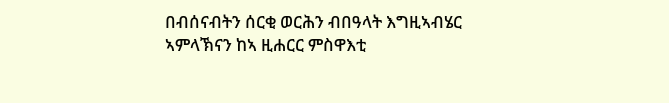በብሰናብትን ሰርቂ ወርሕን ብበዓላት እግዚኣብሄር ኣምላኽናን ከኣ ዚሐርር ምስዋእቲ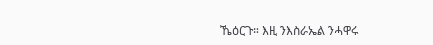ኼዕርጉ። እዚ ንእስራኤል ንሓዋሩ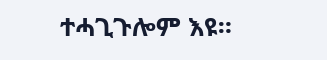ተሓጊጉሎም እዩ።